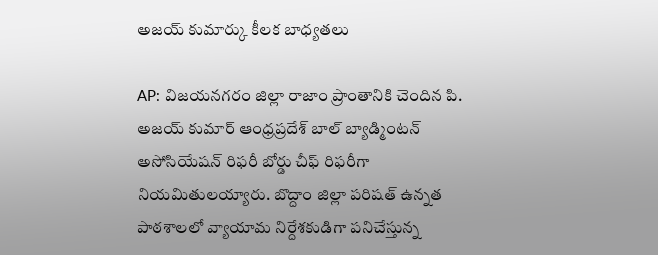అజయ్ కుమార్కు కీలక బాధ్యతలు

AP: విజయనగరం జిల్లా రాజాం ప్రాంతానికి చెందిన పి. అజయ్ కుమార్ ఆంధ్రప్రదేశ్ బాల్ బ్యాడ్మింటన్ అసోసియేషన్ రిఫరీ బోర్డు చీఫ్ రిఫరీగా నియమితులయ్యారు. బొద్దాం జిల్లా పరిషత్ ఉన్నత పాఠశాలలో వ్యాయామ నిర్దేశకుడిగా పనిచేస్తున్న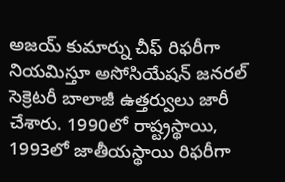అజయ్ కుమార్ను చీఫ్ రిఫరీగా నియమిస్తూ అసోసియేషన్ జనరల్ సెక్రెటరీ బాలాజీ ఉత్తర్వులు జారీ చేశారు. 1990లో రాష్ట్రస్థాయి, 1993లో జాతీయస్థాయి రిఫరీగా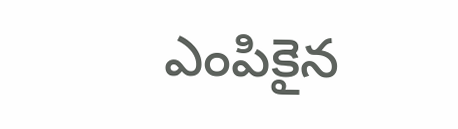ఎంపికైన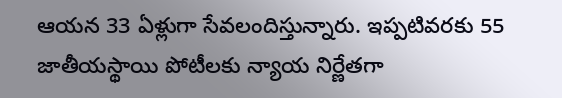ఆయన 33 ఏళ్లుగా సేవలందిస్తున్నారు. ఇప్పటివరకు 55 జాతీయస్థాయి పోటీలకు న్యాయ నిర్ణేతగా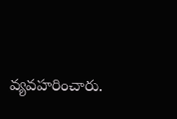వ్యవహరించారు.